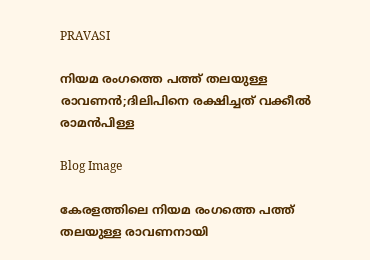PRAVASI

നിയമ രംഗത്തെ പത്ത് തലയുള്ള രാവണൻ;ദിലിപിനെ രക്ഷിച്ചത് വക്കീല്‍ രാമന്‍പിള്ള

Blog Image

കേരളത്തിലെ നിയമ രംഗത്തെ പത്ത് തലയുള്ള രാവണനായി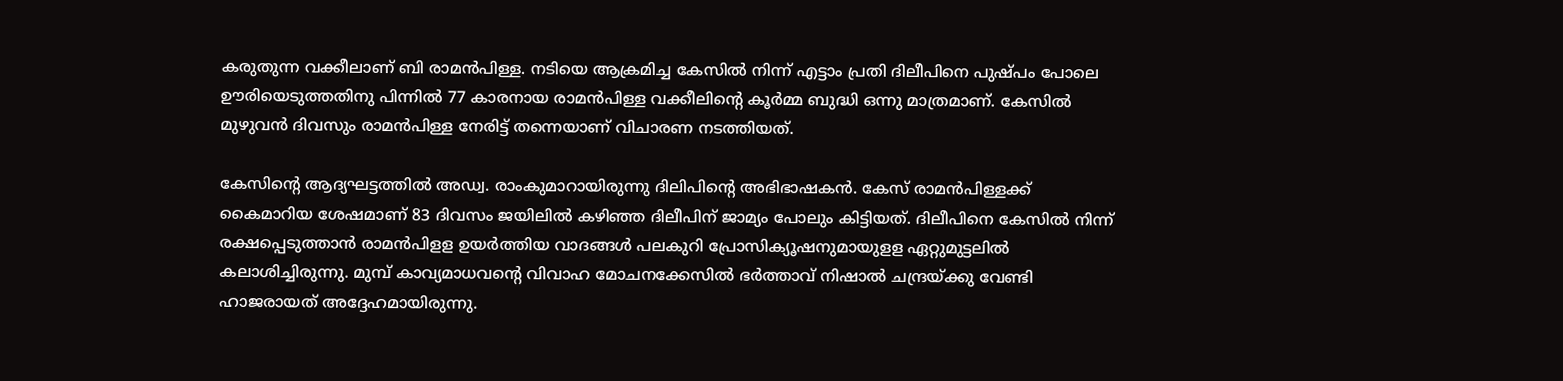കരുതുന്ന വക്കീലാണ് ബി രാമന്‍പിള്ള. നടിയെ ആക്രമിച്ച കേസില്‍ നിന്ന് എട്ടാം പ്രതി ദിലീപിനെ പുഷ്പം പോലെ ഊരിയെടുത്തതിനു പിന്നില്‍ 77 കാരനായ രാമന്‍പിള്ള വക്കീലിന്റെ കൂര്‍മ്മ ബുദ്ധി ഒന്നു മാത്രമാണ്. കേസില്‍ മുഴുവന്‍ ദിവസും രാമന്‍പിള്ള നേരിട്ട് തന്നെയാണ് വിചാരണ നടത്തിയത്.

കേസിന്റെ ആദ്യഘട്ടത്തില്‍ അഡ്വ. രാംകുമാറായിരുന്നു ദിലിപിന്റെ അഭിഭാഷകന്‍. കേസ് രാമന്‍പിള്ളക്ക് കൈമാറിയ ശേഷമാണ് 83 ദിവസം ജയിലില്‍ കഴിഞ്ഞ ദിലീപിന് ജാമ്യം പോലും കിട്ടിയത്. ദിലീപിനെ കേസില്‍ നിന്ന് രക്ഷപ്പെടുത്താന്‍ രാമന്‍പിളള ഉയര്‍ത്തിയ വാദങ്ങള്‍ പലകുറി പ്രോസിക്യൂഷനുമായുളള ഏറ്റുമുട്ടലില്‍ കലാശിച്ചിരുന്നു. മുമ്പ് കാവ്യമാധവന്റെ വിവാഹ മോചനക്കേസില്‍ ഭര്‍ത്താവ് നിഷാല്‍ ചന്ദ്രയ്ക്കു വേണ്ടി ഹാജരായത് അദ്ദേഹമായിരുന്നു.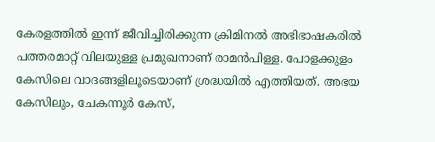കേരളത്തില്‍ ഇന്ന് ജീവിച്ചിരിക്കുന്ന ക്രിമിനല്‍ അഭിഭാഷകരില്‍ പത്തരമാറ്റ് വിലയുള്ള പ്രമുഖനാണ് രാമന്‍പിള്ള. പോളക്കുളം കേസിലെ വാദങ്ങളിലൂടെയാണ് ശ്രദ്ധയില്‍ എത്തിയത്. അഭയ കേസിലും, ചേകന്നൂര്‍ കേസ്,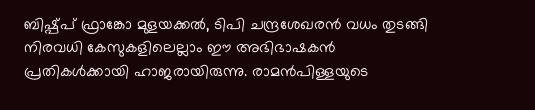ബിഷ്പ്പ് ഫ്രാങ്കോ മുളയക്കല്‍, ടിപി ചന്ദ്രശേഖരന്‍ വധം തുടങ്ങി നിരവധി കേസുകളിലെല്ലാം ഈ അഭിഭാഷകന്‍ പ്രതികള്‍ക്കായി ഹാജരായിരുന്നു. രാമന്‍പിള്ളയുടെ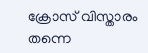ക്രോസ് വിസ്താരം തന്നെ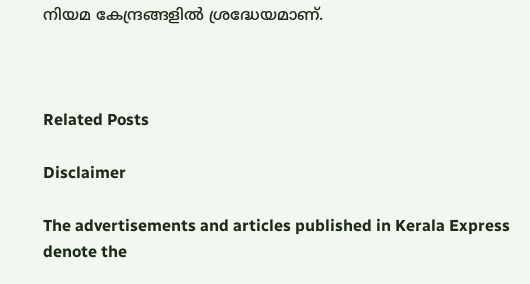നിയമ കേന്ദ്രങ്ങളില്‍ ശ്രദ്ധേയമാണ്.



Related Posts

Disclaimer

The advertisements and articles published in Kerala Express denote the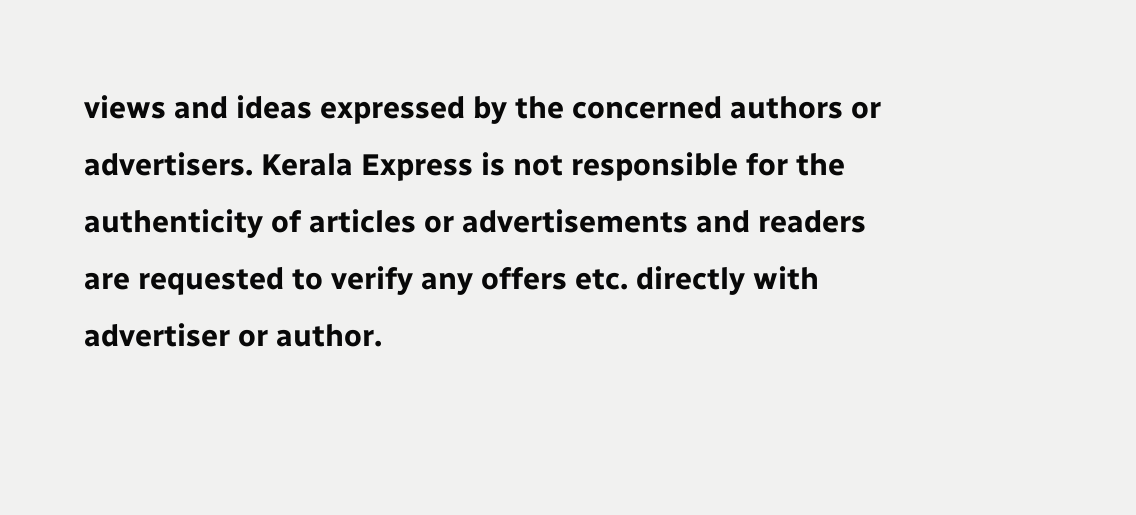views and ideas expressed by the concerned authors or advertisers. Kerala Express is not responsible for the authenticity of articles or advertisements and readers are requested to verify any offers etc. directly with advertiser or author.